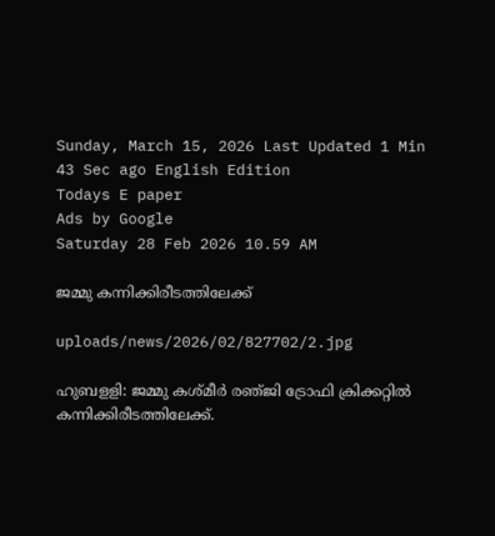Sunday, March 15, 2026 Last Updated 1 Min 43 Sec ago English Edition
Todays E paper
Ads by Google
Saturday 28 Feb 2026 10.59 AM

ജമ്മു കന്നിക്കിരീടത്തിലേക്ക്‌

uploads/news/2026/02/827702/2.jpg

ഹുബളളി: ജമ്മു കശ്‌മീര്‍ രഞ്‌ജി ട്രോഫി ക്രിക്കറ്റില്‍ കന്നിക്കിരീടത്തിലേക്ക്‌.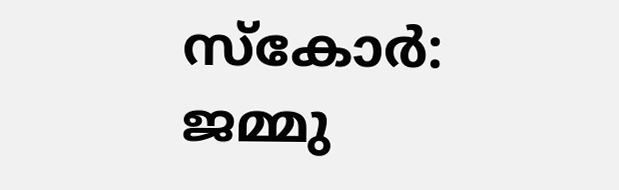സ്‌കോര്‍: ജമ്മു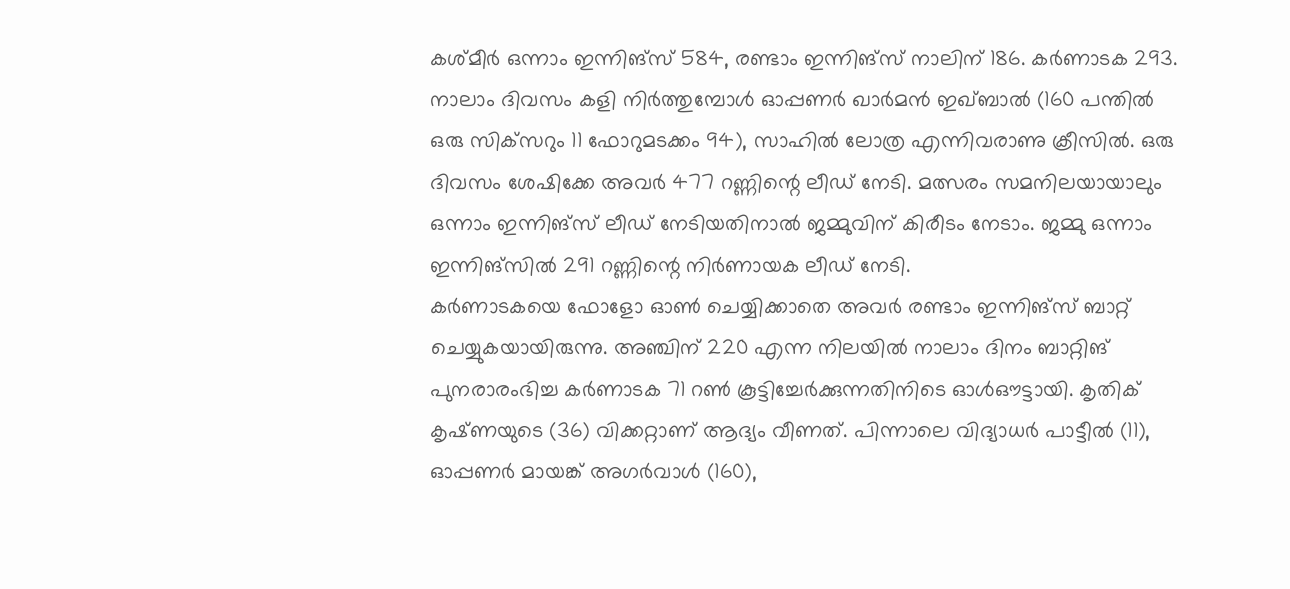കശ്‌മീര്‍ ഒന്നാം ഇന്നിങ്‌സ് 584, രണ്ടാം ഇന്നിങ്‌സ് നാലിന്‌ 186. കര്‍ണാടക 293.
നാലാം ദിവസം കളി നിര്‍ത്തുമ്പോള്‍ ഓപ്പണര്‍ ഖാര്‍മന്‍ ഇഖ്‌ബാല്‍ (160 പന്തില്‍ ഒരു സിക്‌സറും 11 ഫോറുമടക്കം 94), സാഹില്‍ ലോത്ര എന്നിവരാണു ക്രീസില്‍. ഒരു ദിവസം ശേഷിക്കേ അവര്‍ 477 റണ്ണിന്റെ ലീഡ്‌ നേടി. മത്സരം സമനിലയായാലും ഒന്നാം ഇന്നിങ്‌സ് ലീഡ്‌ നേടിയതിനാല്‍ ജമ്മുവിന്‌ കിരീടം നേടാം. ജമ്മു ഒന്നാം ഇന്നിങ്‌സില്‍ 291 റണ്ണിന്റെ നിര്‍ണായക ലീഡ്‌ നേടി.
കര്‍ണാടകയെ ഫോളോ ഓണ്‍ ചെയ്യിക്കാതെ അവര്‍ രണ്ടാം ഇന്നിങ്‌സ് ബാറ്റ്‌ ചെയ്യുകയായിരുന്നു. അഞ്ചിന്‌ 220 എന്ന നിലയില്‍ നാലാം ദിനം ബാറ്റിങ്‌ പുനരാരംഭിച്ച കര്‍ണാടക 71 റണ്‍ കൂട്ടിച്ചേര്‍ക്കുന്നതിനിടെ ഓള്‍ഔട്ടായി. കൃതിക്‌ കൃഷ്‌ണയുടെ (36) വിക്കറ്റാണ്‌ ആദ്യം വീണത്‌. പിന്നാലെ വിദ്യാധര്‍ പാട്ടീല്‍ (11), ഓപ്പണര്‍ മായങ്ക്‌ അഗര്‍വാള്‍ (160),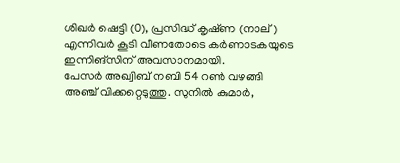ശിഖര്‍ ഷെട്ടി (0), പ്രസിദ്ധ്‌ കൃഷ്‌ണ (നാല്‌) എന്നിവര്‍ കൂടി വീണതോടെ കര്‍ണാടകയുടെ ഇന്നിങ്‌സിന്‌ അവസാനമായി.
പേസര്‍ അഖ്വിബ്‌ നബി 54 റണ്‍ വഴങ്ങി അഞ്ച്‌ വിക്കറ്റെടുത്തു. സുനില്‍ കുമാര്‍,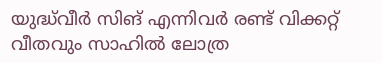യുദ്ധ്‌വീര്‍ സിങ്‌ എന്നിവര്‍ രണ്ട്‌ വിക്കറ്റ്‌ വീതവും സാഹില്‍ ലോത്ര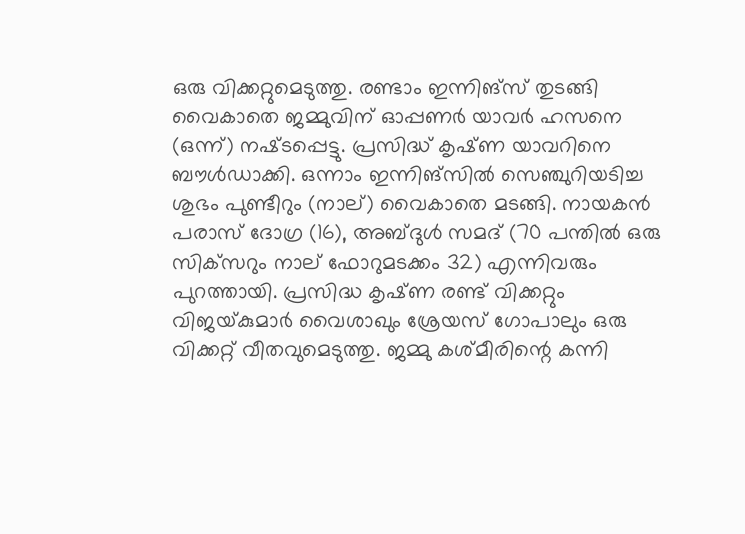ഒരു വിക്കറ്റുമെടുത്തു. രണ്ടാം ഇന്നിങ്‌സ് തുടങ്ങി വൈകാതെ ജമ്മുവിന്‌ ഓപ്പണര്‍ യാവര്‍ ഹസനെ (ഒന്ന്‌) നഷ്‌ടപ്പെട്ടു. പ്രസിദ്ധ്‌ കൃഷ്‌ണ യാവറിനെ ബൗള്‍ഡാക്കി. ഒന്നാം ഇന്നിങ്‌സില്‍ സെഞ്ചുറിയടിച്ച ശുഭം പുണ്ടീറും (നാല്‌) വൈകാതെ മടങ്ങി. നായകന്‍ പരാസ്‌ ദോഗ്ര (16), അബ്‌ദുള്‍ സമദ്‌ (70 പന്തില്‍ ഒരു സിക്‌സറും നാല്‌ ഫോറുമടക്കം 32) എന്നിവരും പുറത്തായി. പ്രസിദ്ധ കൃഷ്‌ണ രണ്ട്‌ വിക്കറ്റും വിജയ്‌കുമാര്‍ വൈശാഖും ശ്രേയസ്‌ ഗോപാലും ഒരു വിക്കറ്റ്‌ വീതവുമെടുത്തു. ജമ്മു കശ്‌മീരിന്റെ കന്നി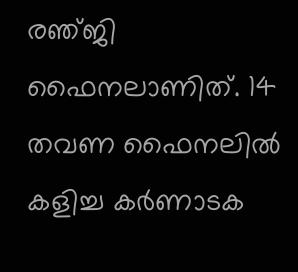രഞ്‌ജി ഫൈനലാണിത്‌. 14 തവണ ഫൈനലില്‍ കളിച്ച കര്‍ണാടക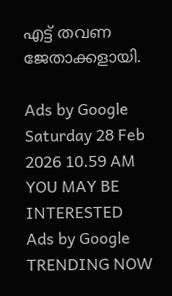എട്ട്‌ തവണ ജേതാക്കളായി.

Ads by Google
Saturday 28 Feb 2026 10.59 AM
YOU MAY BE INTERESTED
Ads by Google
TRENDING NOW